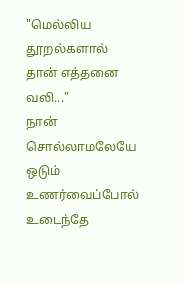"மெல்லிய தூறல்களால் தான் எத்தனை வலி..."
நான்
சொல்லாமலேயே
ஒடும்
உணர்வைப்போல்
உடைந்தே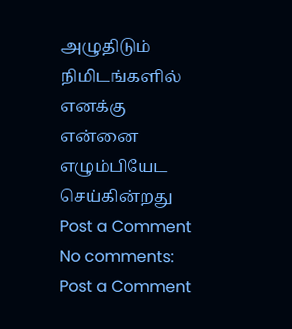அழுதிடும்
நிமிடங்களில்
எனக்கு
என்னை
எழும்பியேட
செய்கின்றது
Post a Comment
No comments:
Post a Comment